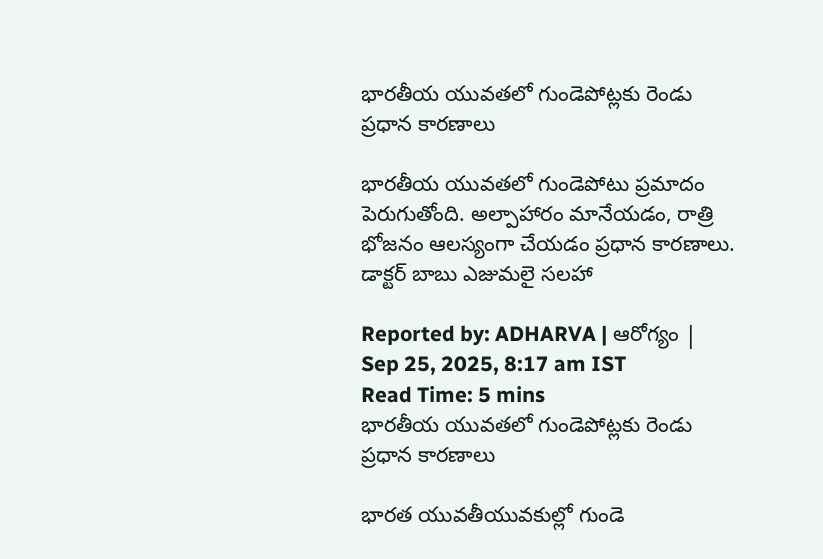భారతీయ యువతలో గుండెపోట్లకు రెండు ప్రధాన కారణాలు

భారతీయ యువతలో గుండెపోటు ప్రమాదం పెరుగుతోంది. అల్పాహారం మానేయడం, రాత్రి భోజనం ఆలస్యంగా చేయడం ప్రధాన కారణాలు. డాక్టర్ బాబు ఎజుమలై సలహా

Reported by: ADHARVA | ఆరోగ్యం | Sep 25, 2025, 8:17 am IST
Read Time: 5 mins
భారతీయ యువతలో గుండెపోట్లకు రెండు ప్రధాన కారణాలు

భారత యువతీయువకుల్లో గుండె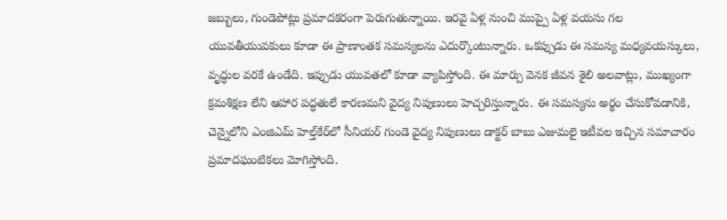జబ్బులు, గుండెపోట్లు ప్రమాదకరంగా పెరుగుతున్నాయి. ఇరవై ఏళ్ల నుంచి ముప్పై ఏళ్ల వయసు గల యువతీయువకులు కూడా ఈ ప్రాణాంతక సమస్యలను ఎదుర్కొంటున్నారు. ఒకప్పుడు ఈ సమస్య మధ్యవయస్కులు, వృద్ధుల వరకే ఉండేది. ఇప్పుడు యువతలో కూడా వ్యాపిస్తోంది. ఈ మార్పు వెనక జీవన శైలి అలవాట్లు, ముఖ్యంగా క్రమశిక్షణ లేని ఆహార పద్ధతులే కారణమని వైద్య నిపుణులు హెచ్చరిస్తున్నారు. ఈ సమస్యను అర్థం చేసుకోవడానికి, చెన్నైలోని ఎంజిఎమ్ హెల్త్‌కేర్‌లో సీనియర్ గుండె వైద్య నిపుణులు డాక్టర్ బాబు ఎజుమలై ఇటీవల ఇచ్చిన సమాచారం ప్రమాదఘంటికలు మోగిస్తోంది.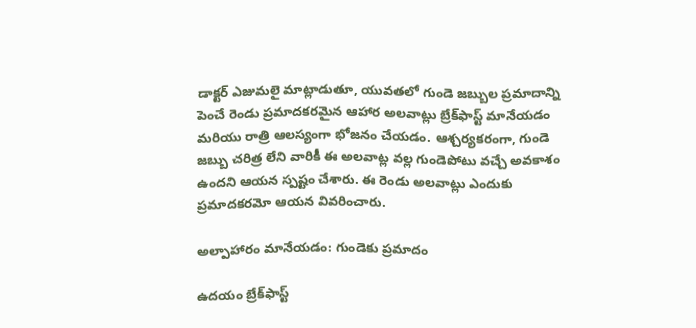డాక్టర్ ఎజుమలై మాట్లాడుతూ, యువతలో గుండె జబ్బుల ప్రమాదాన్ని పెంచే రెండు ప్రమాదకరమైన ఆహార అలవాట్లు బ్రేక్‌ఫాస్ట్ మానేయడం మరియు రాత్రి ఆలస్యంగా భోజనం చేయడం. ఆశ్చర్యకరంగా, గుండె జబ్బు చరిత్ర లేని వారికీ ఈ అలవాట్ల వల్ల గుండెపోటు వచ్చే అవకాశం ఉందని ఆయన స్పష్టం చేశారు. ఈ రెండు అలవాట్లు ఎందుకు ప్రమాదకరమో ఆయన వివరించారు.

అల్పాహారం మానేయడం: గుండెకు ప్రమాదం

ఉదయం బ్రేక్‌ఫాస్ట్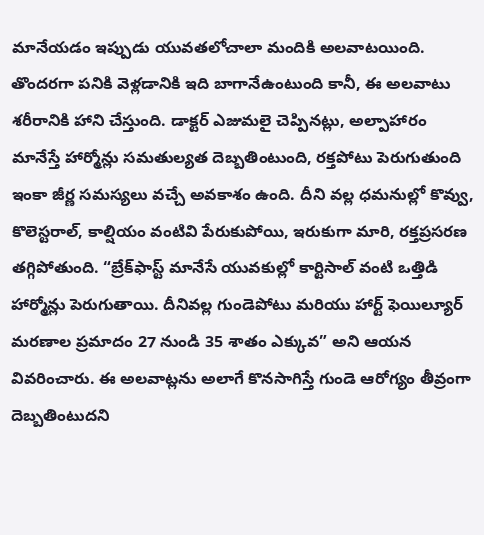మానేయడం ఇప్పుడు యువతలోచాలా మందికి అలవాటయింది. తొందరగా పనికి వెళ్లడానికి ఇది బాగానేఉంటుంది కానీ, ఈ అలవాటు శరీరానికి హాని చేస్తుంది. డాక్టర్ ఎజుమలై చెప్పినట్లు, అల్పాహారం మానేస్తే హార్మోన్లు సమతుల్యత దెబ్బతింటుంది, రక్తపోటు పెరుగుతుంది ఇంకా జీర్ణ సమస్యలు వచ్చే అవకాశం ఉంది. దీని వల్ల ధమనుల్లో కొవ్వు, కొలెస్టరాల్, కాల్షియం వంటివి పేరుకుపోయి, ఇరుకుగా మారి, రక్తప్రసరణ తగ్గిపోతుంది. “బ్రేక్‌ఫాస్ట్ మానేసే యువకుల్లో కార్టిసాల్ వంటి ఒత్తిడి హార్మోన్లు పెరుగుతాయి. దీనివల్ల గుండెపోటు మరియు హార్ట్ ఫెయిల్యూర్ మరణాల ప్రమాదం 27 నుండి 35 శాతం ఎక్కువ” అని ఆయన వివరించారు. ఈ అలవాట్లను అలాగే కొనసాగిస్తే గుండె ఆరోగ్యం తీవ్రంగా దెబ్బతింటుదని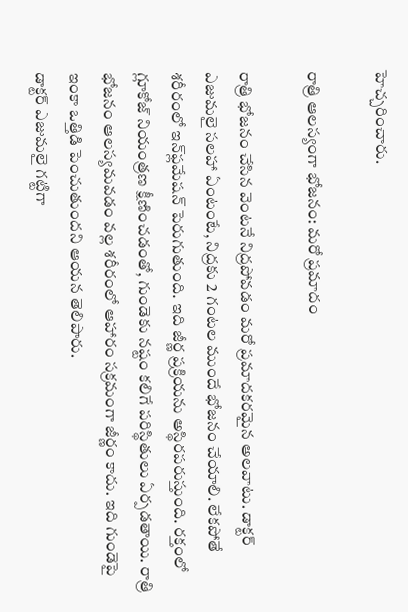హెచ్చరించారు.

రాత్రి ఆలస్యంగా భోజనం: మరో ప్రమాదం

రాత్రి భోజనం చేసిన వెంటనే నిద్రపోవడం మరో ప్రమాదకరమైన అలవాటు. డాక్టర్ ఎజుమలై సలహా ఏంటంటే, నిద్రకు 2 గంటల ముందే భోజనం చేయాలి. లేకపోతే శరీరంలో ఇన్‌ఫ్లమేషన్ పెరుగుతుంది. ఇది జీర్ణ ప్రక్రియను అస్థిరపరుస్తుంది. రక్తంలో గ్లూకోజ్ నియంత్రణ క్షీణించడంతో, గుండెకు నష్టం కలిగే పరిస్థితులు ఏర్పడతాయి. రాత్రి భోజనం ఆలస్యమవడం వల్ల శరీరంలో ఆహారం సక్రమంగా జీర్ణం కాదు. ఇది గుండెపై ఇంకా ఒత్తిడి పెంచుతుందని ఆయన తెలిపారు.
డాక్టర్ ఎజుమలై గట్టిగా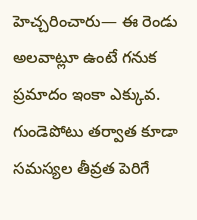హెచ్చరించారు— ఈ రెండు అలవాట్లూ ఉంటే గనుక ప్రమాదం ఇంకా ఎక్కువ. గుండెపోటు తర్వాత కూడా సమస్యల తీవ్రత పెరిగే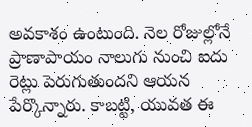అవకాశం ఉంటుంది. నెల రోజుల్లోనే ప్రాణాపాయం నాలుగు నుంచి ఐదు రెట్లు పెరుగుతుందని ఆయన పేర్కొన్నారు. కాబట్టి, యువత ఈ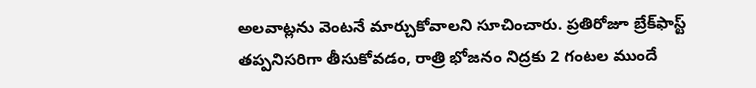అలవాట్లను వెంటనే మార్చుకోవాలని సూచించారు. ప్రతిరోజూ బ్రేక్‌ఫాస్ట్ తప్పనిసరిగా తీసుకోవడం, రాత్రి భోజనం నిద్రకు 2 గంటల ముందే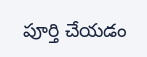పూర్తి చేయడం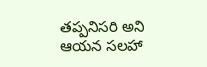తప్పనిసరి అని ఆయన సలహా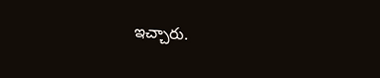ఇచ్చారు.